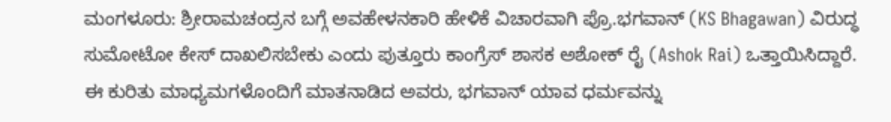ಮಂಗಳೂರು: ಶ್ರೀರಾಮಚಂದ್ರನ ಬಗ್ಗೆ ಅವಹೇಳನಕಾರಿ ಹೇಳಿಕೆ ವಿಚಾರವಾಗಿ ಪ್ರೊ.ಭಗವಾನ್ (KS Bhagawan) ವಿರುದ್ಧ ಸುಮೋಟೋ ಕೇಸ್ ದಾಖಲಿಸಬೇಕು ಎಂದು ಪುತ್ತೂರು ಕಾಂಗ್ರೆಸ್ ಶಾಸಕ ಅಶೋಕ್ ರೈ (Ashok Rai) ಒತ್ತಾಯಿಸಿದ್ದಾರೆ.
ಈ ಕುರಿತು ಮಾಧ್ಯಮಗಳೊಂದಿಗೆ ಮಾತನಾಡಿದ ಅವರು, ಭಗವಾನ್ ಯಾವ ಧರ್ಮವನ್ನು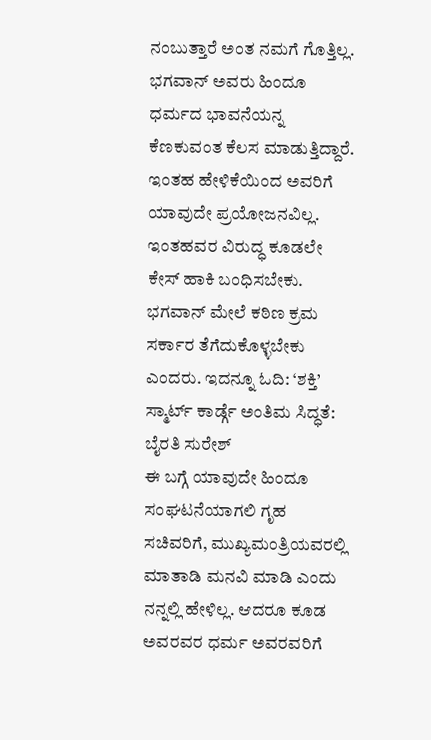ನಂಬುತ್ತಾರೆ ಅಂತ ನಮಗೆ ಗೊತ್ತಿಲ್ಲ. ಭಗವಾನ್ ಅವರು ಹಿಂದೂ ಧರ್ಮದ ಭಾವನೆಯನ್ನ ಕೆಣಕುವಂತ ಕೆಲಸ ಮಾಡುತ್ತಿದ್ದಾರೆ. ಇಂತಹ ಹೇಳಿಕೆಯಿಂದ ಅವರಿಗೆ ಯಾವುದೇ ಪ್ರಯೋಜನವಿಲ್ಲ. ಇಂತಹವರ ವಿರುದ್ಧ ಕೂಡಲೇ ಕೇಸ್ ಹಾಕಿ ಬಂಧಿಸಬೇಕು. ಭಗವಾನ್ ಮೇಲೆ ಕಠಿಣ ಕ್ರಮ ಸರ್ಕಾರ ತೆಗೆದುಕೊಳ್ಳಬೇಕು ಎಂದರು. ಇದನ್ನೂ ಓದಿ: ‘ಶಕ್ತಿ’ ಸ್ಮಾರ್ಟ್ ಕಾರ್ಡ್ಗೆ ಅಂತಿಮ ಸಿದ್ಧತೆ: ಬೈರತಿ ಸುರೇಶ್
ಈ ಬಗ್ಗೆ ಯಾವುದೇ ಹಿಂದೂ ಸಂಘಟನೆಯಾಗಲಿ ಗೃಹ ಸಚಿವರಿಗೆ, ಮುಖ್ಯಮಂತ್ರಿಯವರಲ್ಲಿ ಮಾತಾಡಿ ಮನವಿ ಮಾಡಿ ಎಂದು ನನ್ನಲ್ಲಿ ಹೇಳಿಲ್ಲ. ಆದರೂ ಕೂಡ ಅವರವರ ಧರ್ಮ ಅವರವರಿಗೆ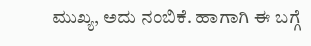ಮುಖ್ಯ, ಅದು ನಂಬಿಕೆ. ಹಾಗಾಗಿ ಈ ಬಗ್ಗೆ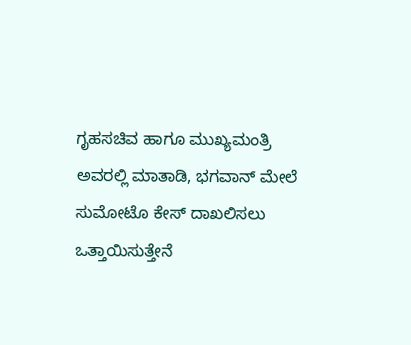ಗೃಹಸಚಿವ ಹಾಗೂ ಮುಖ್ಯಮಂತ್ರಿ ಅವರಲ್ಲಿ ಮಾತಾಡಿ, ಭಗವಾನ್ ಮೇಲೆ ಸುಮೋಟೊ ಕೇಸ್ ದಾಖಲಿಸಲು ಒತ್ತಾಯಿಸುತ್ತೇನೆ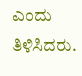ಎಂದು ತಿಳಿಸಿದರು.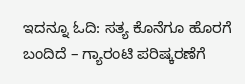ಇದನ್ನೂ ಓದಿ: ಸತ್ಯ ಕೊನೆಗೂ ಹೊರಗೆ ಬಂದಿದೆ – ಗ್ಯಾರಂಟಿ ಪರಿಷ್ಕರಣೆಗೆ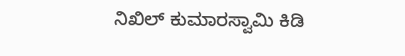ನಿಖಿಲ್ ಕುಮಾರಸ್ವಾಮಿ ಕಿಡಿ